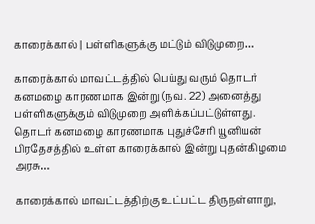காரைக்கால் | பள்ளிகளுக்கு மட்டும் விடுமுறை…

காரைக்கால் மாவட்டத்தில் பெய்து வரும் தொடர் கனமழை காரணமாக இன்று (நவ. 22) அனைத்து பள்ளிகளுக்கும் விடுமுறை அளிக்கப்பட்டுள்ளது.   தொடர் கனமழை காரணமாக புதுச்சேரி யூனியன் பிரதேசத்தில் உள்ள காரைக்கால் இன்று புதன்கிழமை அரசு…

காரைக்கால் மாவட்டத்திற்கு உட்பட்ட திருநள்ளாறு,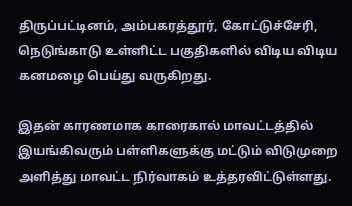திருப்பட்டினம், அம்பகரத்தூர், கோட்டுச்சேரி, நெடுங்காடு உள்ளிட்ட பகுதிகளில் விடிய விடிய கனமழை பெய்து வருகிறது.

இதன் காரணமாக காரைகால் மாவட்டத்தில் இயங்கிவரும் பள்ளிகளுக்கு மட்டும் விடுமுறை அளித்து மாவட்ட நிர்வாகம் உத்தரவிட்டுள்ளது.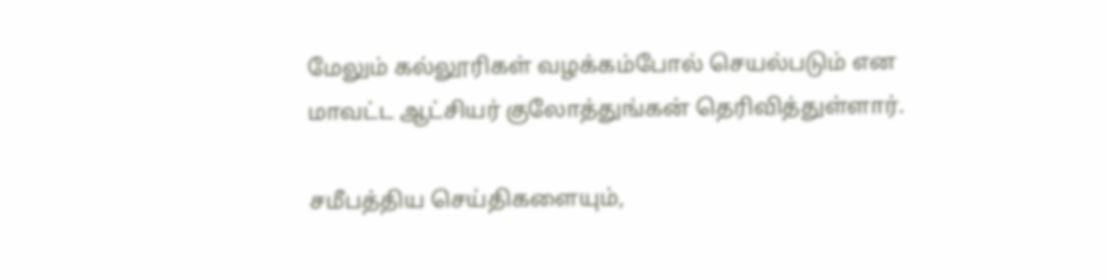மேலும் கல்லூரிகள் வழக்கம்போல் செயல்படும் என மாவட்ட ஆட்சியர் குலோத்துங்கன் தெரிவித்துள்ளார்.

சமீபத்திய செய்திகளையும்,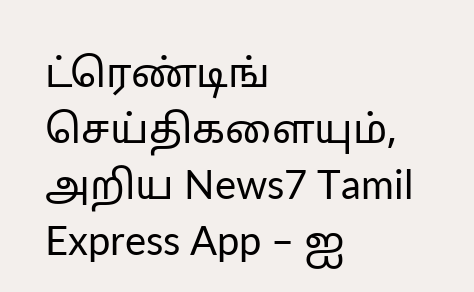ட்ரெண்டிங் செய்திகளையும், அறிய News7 Tamil Express App – ஐ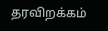தரவிறக்கம்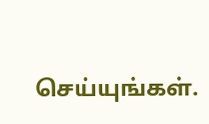செய்யுங்கள்.